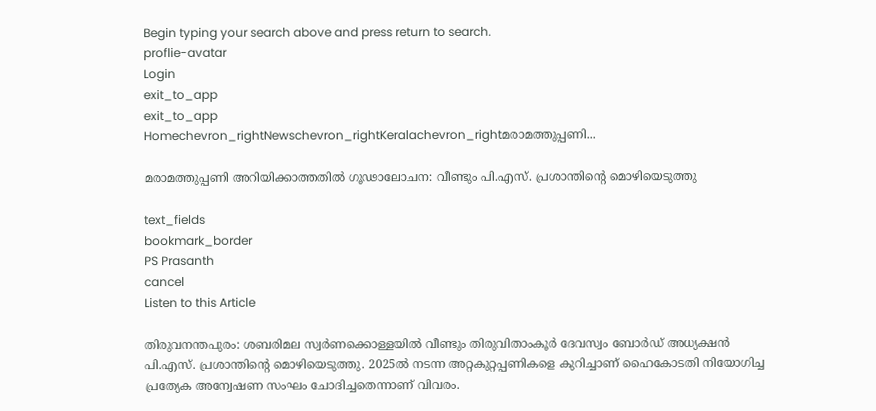Begin typing your search above and press return to search.
proflie-avatar
Login
exit_to_app
exit_to_app
Homechevron_rightNewschevron_rightKeralachevron_rightമരാമത്തുപ്പണി...

മരാമത്തുപ്പണി അറിയിക്കാത്തതിൽ ഗൂഢാലോചന: വീണ്ടും പി.എസ്. പ്രശാന്തിന്‍റെ മൊഴിയെടുത്തു

text_fields
bookmark_border
PS Prasanth
cancel
Listen to this Article

തിരുവനന്തപുരം: ശബരിമല സ്വർണക്കൊള്ളയിൽ വീണ്ടും തിരുവിതാംകൂർ ദേവസ്വം ബോർഡ് അധ്യക്ഷൻ പി.എസ്. പ്രശാന്തിന്‍റെ മൊഴിയെടുത്തു. 2025ൽ നടന്ന അറ്റകുറ്റപ്പണികളെ കുറിച്ചാണ് ഹൈകോടതി നിയോഗിച്ച പ്രത്യേക അന്വേഷണ സംഘം ചോദിച്ചതെന്നാണ് വിവരം.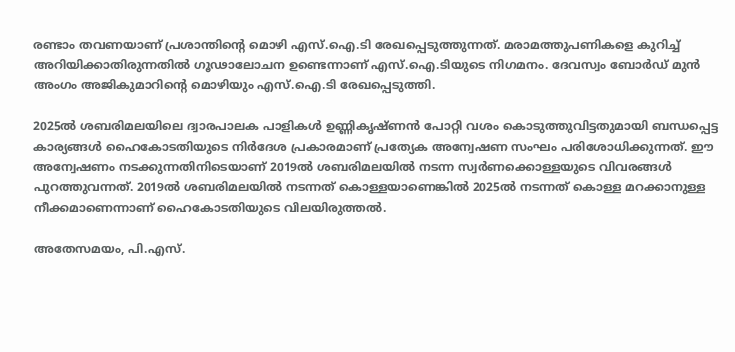രണ്ടാം തവണയാണ് പ്രശാന്തിന്‍റെ മൊഴി എസ്.ഐ.ടി രേഖപ്പെടുത്തുന്നത്. മരാമത്തുപണികളെ കുറിച്ച് അറിയിക്കാതിരുന്നതിൽ ഗൂഢാലോചന ഉണ്ടെന്നാണ് എസ്.ഐ.ടിയുടെ നിഗമനം. ദേവസ്വം ബോർഡ് മുൻ അംഗം അജികുമാറിന്‍റെ മൊഴിയും എസ്.ഐ.ടി രേഖപ്പെടുത്തി.

2025ൽ ശബരിമലയിലെ ദ്വാരപാലക പാളികൾ ഉണ്ണികൃഷ്ണൻ പോറ്റി വശം കൊടുത്തുവിട്ടതുമായി ബന്ധപ്പെട്ട കാര്യങ്ങൾ ഹൈകോടതിയുടെ നിർദേശ പ്രകാരമാണ് പ്രത്യേക അന്വേഷണ സംഘം പരിശോധിക്കുന്നത്. ഈ അന്വേഷണം നടക്കുന്നതിനിടെയാണ് 2019ൽ ശബരിമലയിൽ നടന്ന സ്വർണക്കൊള്ളയുടെ വിവരങ്ങൾ പുറത്തുവന്നത്. 2019ൽ ശബരിമലയിൽ നടന്നത് കൊള്ളയാണെങ്കിൽ 2025ൽ നടന്നത് കൊള്ള മറക്കാനുള്ള നീക്കമാണെന്നാണ് ഹൈകോടതിയുടെ വിലയിരുത്തൽ.

അതേസമയം, പി.എസ്.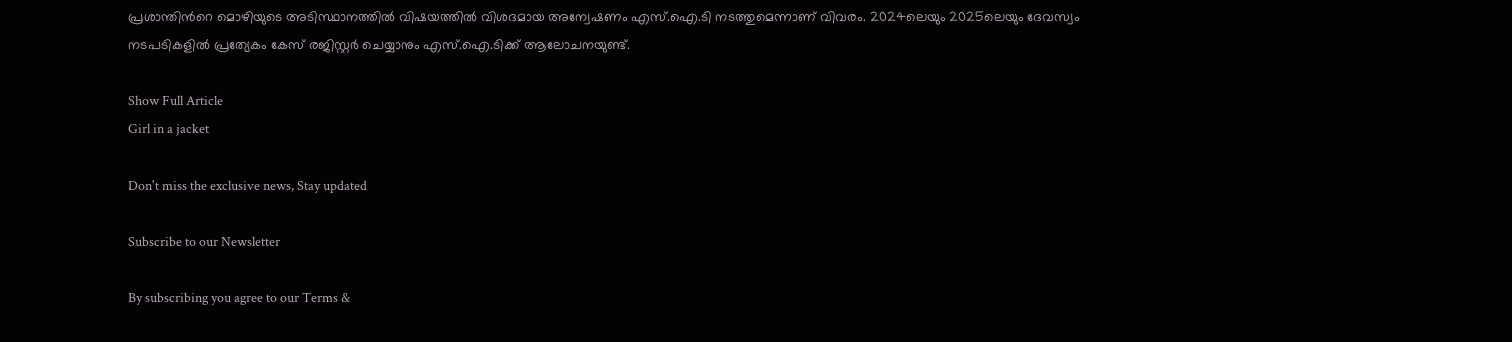പ്രശാന്തിന്‍റെ മൊഴിയുടെ അടിസ്ഥാനത്തിൽ വിഷയത്തിൽ വിശദമായ അന്വേഷണം എസ്.ഐ.ടി നടത്തുമെന്നാണ് വിവരം. 2024ലെയും 2025ലെയും ദേവസ്വം നടപടികളിൽ പ്രത്യേകം കേസ് രജിസ്റ്റർ ചെയ്യാനും എസ്.ഐ.ടിക്ക് ആലോചനയുണ്ട്.

Show Full Article
Girl in a jacket

Don't miss the exclusive news, Stay updated

Subscribe to our Newsletter

By subscribing you agree to our Terms &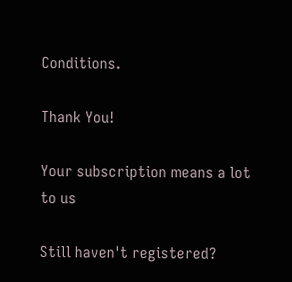Conditions.

Thank You!

Your subscription means a lot to us

Still haven't registered?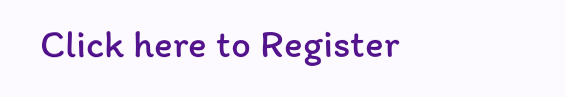Click here to Register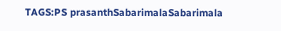TAGS:PS prasanthSabarimalaSabarimala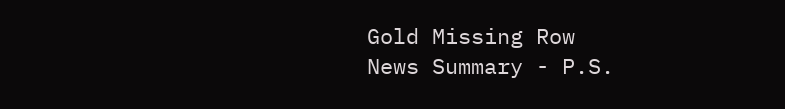Gold Missing Row
News Summary - P.S.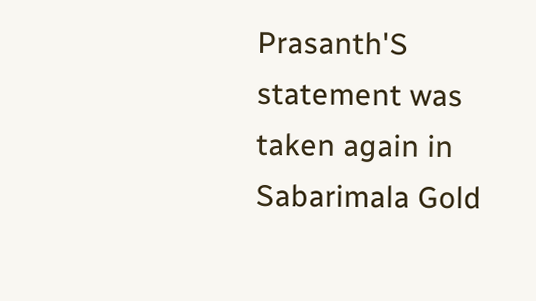Prasanth'S statement was taken again in Sabarimala Gold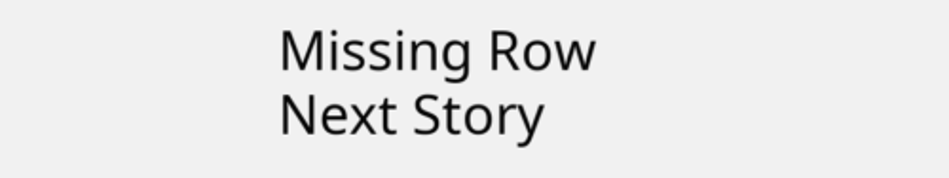Missing Row
Next Story